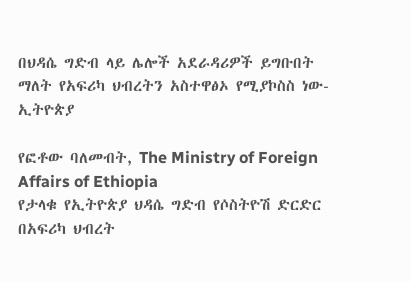በህዳሴ ግድብ ላይ ሌሎች አደራዳሪዎች ይግቡበት ማለት የአፍሪካ ህብረትን አስተዋፅኦ የሚያኮስስ ነው-ኢትዮጵያ

የፎቶው ባለመብት, The Ministry of Foreign Affairs of Ethiopia
የታላቁ የኢትዮጵያ ህዳሴ ግድብ የሶስትዮሽ ድርድር በአፍሪካ ህብረት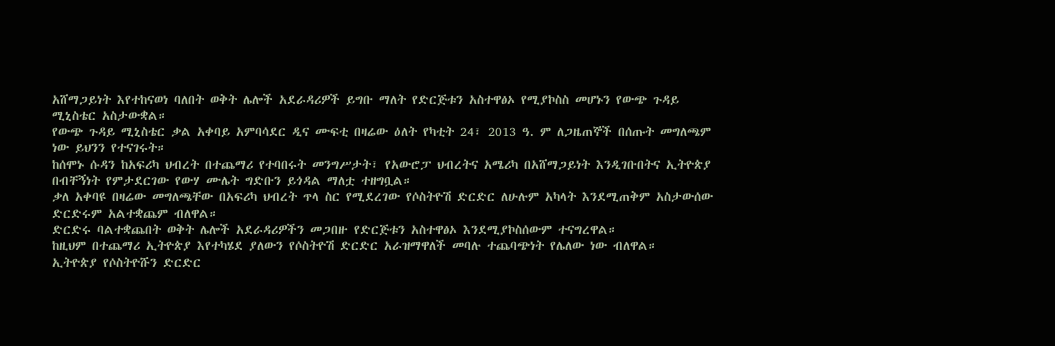አሸማጋይነት እየተከናወነ ባለበት ወቅት ሌሎች አደራዳሪዎች ይግቡ ማለት የድርጅቱን አስተዋፅኦ የሚያኮስስ መሆኑን የውጭ ጉዳይ ሚኒስቴር አስታውቋል።
የውጭ ጉዳይ ሚኒስቴር ቃል አቀባይ አምባሳደር ዲና ሙፍቲ በዛሬው ዕለት የካቲት 24፣ 2013 ዓ. ም ለጋዜጠኞች በሰጡት መግለጫም ነው ይህንን የተናገሩት።
ከሰሞኑ ሱዳን ከአፍሪካ ህብረት በተጨማሪ የተባበሩት መንግሥታት፣ የአውሮፓ ህብረትና አሜሪካ በአሸማጋይነት እንዲገቡበትና ኢትዮጵያ በብቸኝነት የምታደርገው የውሃ ሙሌት ግድቡን ይጎዳል ማለቷ ተዘግቧል።
ቃለ አቀባዩ በዛሬው መግለጫቸው በአፍሪካ ህብረት ጥላ ስር የሚደረገው የሶስትዮሽ ድርድር ለሁሉም አካላት እንደሚጠቅም አስታውሰው ድርድሩም አልተቋጨም ብለዋል።
ድርድሩ ባልተቋጨበት ወቅት ሌሎች አደራዳሪዎችን መጋበዙ የድርጅቱን አስተዋፅኦ እንደሚያኮስሰውም ተናግረዋል።
ከዚህም በተጨማሪ ኢትዮጵያ እየተካሄደ ያለውን የሶስትዮሽ ድርድር አራዝማዋለች መባሉ ተጨባጭነት የሌለው ነው ብለዋል።
ኢትዮጵያ የሶስትዮሹን ድርድር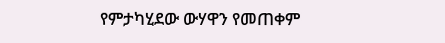የምታካሂደው ውሃዋን የመጠቀም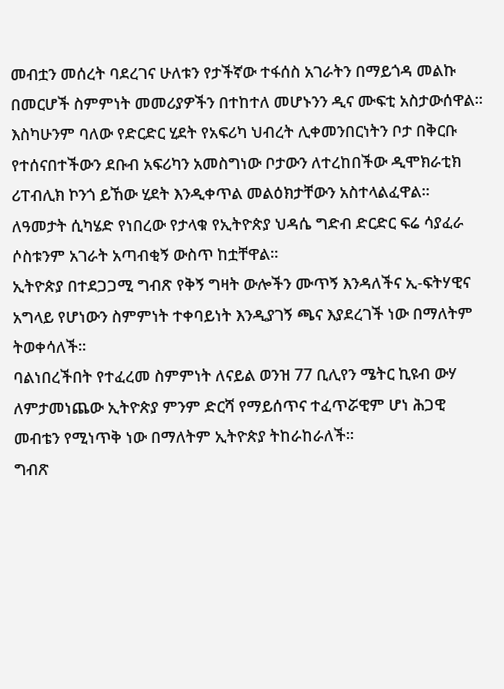መብቷን መሰረት ባደረገና ሁለቱን የታችኛው ተፋሰስ አገራትን በማይጎዳ መልኩ በመርሆች ስምምነት መመሪያዎችን በተከተለ መሆኑንን ዲና ሙፍቲ አስታውሰዋል።
እስካሁንም ባለው የድርድር ሂደት የአፍሪካ ህብረት ሊቀመንበርነትን ቦታ በቅርቡ የተሰናበተችውን ደቡብ አፍሪካን አመስግነው ቦታውን ለተረከበችው ዲሞክራቲክ ሪፐብሊክ ኮንጎ ይኸው ሂደት እንዲቀጥል መልዕክታቸውን አስተላልፈዋል።
ለዓመታት ሲካሄድ የነበረው የታላቁ የኢትዮጵያ ህዳሴ ግድብ ድርድር ፍሬ ሳያፈራ ሶስቱንም አገራት አጣብቂኝ ውስጥ ከቷቸዋል።
ኢትዮጵያ በተደጋጋሚ ግብጽ የቅኝ ግዛት ውሎችን ሙጥኝ እንዳለችና ኢ-ፍትሃዊና አግላይ የሆነውን ስምምነት ተቀባይነት እንዲያገኝ ጫና እያደረገች ነው በማለትም ትወቀሳለች።
ባልነበረችበት የተፈረመ ስምምነት ለናይል ወንዝ 77 ቢሊየን ሜትር ኪዩብ ውሃ ለምታመነጨው ኢትዮጵያ ምንም ድርሻ የማይሰጥና ተፈጥሯዊም ሆነ ሕጋዊ መብቴን የሚነጥቅ ነው በማለትም ኢትዮጵያ ትከራከራለች።
ግብጽ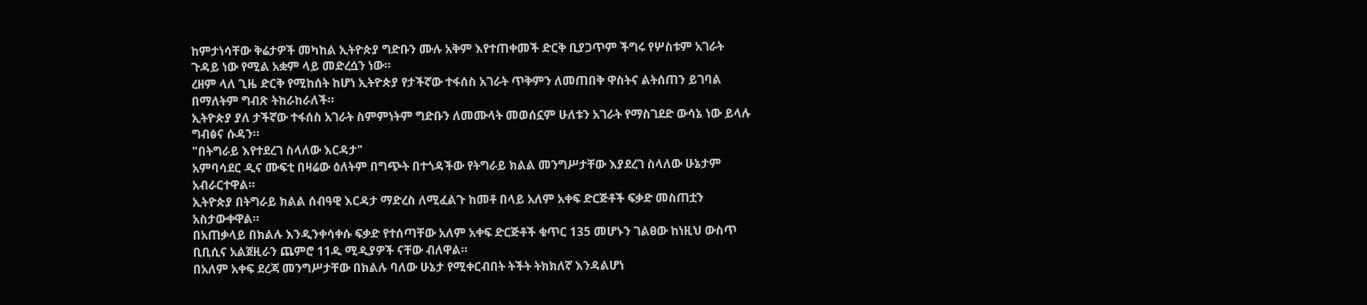ከምታነሳቸው ቅሬታዎች መካከል ኢትዮጵያ ግድቡን ሙሉ አቅም እየተጠቀመች ድርቅ ቢያጋጥም ችግሩ የሦስቱም አገራት ጉዳይ ነው የሚል አቋም ላይ መድረሷን ነው።
ረዘም ላለ ጊዜ ድርቅ የሚከሰት ከሆነ ኢትዮጵያ የታችኛው ተፋሰስ አገራት ጥቅምን ለመጠበቅ ዋስትና ልትሰጠን ይገባል በማለትም ግብጽ ትከራከራለች።
ኢትዮጵያ ያለ ታችኛው ተፋሰስ አገራት ስምምነትም ግድቡን ለመሙላት መወሰኗም ሁለቱን አገራት የማስገደድ ውሳኔ ነው ይላሉ ግብፅና ሱዳን።
"በትግራይ እየተደረገ ስላለው እርዳታ"
አምባሳደር ዲና ሙፍቲ በዛሬው ዕለትም በግጭት በተጎዳችው የትግራይ ክልል መንግሥታቸው እያደረገ ስላለው ሁኔታም አብራርተዋል።
ኢትዮጵያ በትግራይ ክልል ሰብዓዊ እርዳታ ማድረስ ለሚፈልጉ ከመቶ በላይ አለም አቀፍ ድርጅቶች ፍቃድ መስጠቷን አስታውቀዋል።
በአጠቃላይ በክልሉ እንዲንቀሳቀሱ ፍቃድ የተሰጣቸው አለም አቀፍ ድርጅቶች ቁጥር 135 መሆኑን ገልፀው ከነዚህ ውስጥ ቢቢሲና አልጀዚራን ጨምሮ 11ዱ ሚዲያዎች ናቸው ብለዋል።
በአለም አቀፍ ደረጃ መንግሥታቸው በክልሉ ባለው ሁኔታ የሚቀርብበት ትችት ትክክለኛ እንዳልሆነ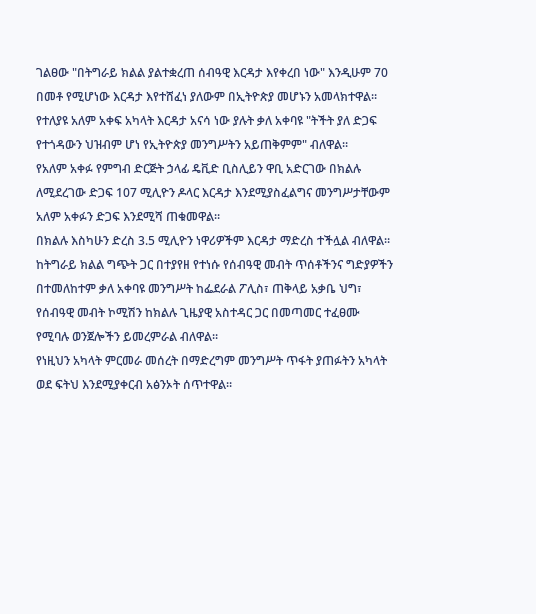ገልፀው "በትግራይ ክልል ያልተቋረጠ ሰብዓዊ እርዳታ እየቀረበ ነው" እንዲሁም 70 በመቶ የሚሆነው እርዳታ እየተሸፈነ ያለውም በኢትዮጵያ መሆኑን አመላክተዋል።
የተለያዩ አለም አቀፍ አካላት እርዳታ አናሳ ነው ያሉት ቃለ አቀባዩ "ትችት ያለ ድጋፍ የተጎዳውን ህዝብም ሆነ የኢትዮጵያ መንግሥትን አይጠቅምም" ብለዋል።
የአለም አቀፉ የምግብ ድርጅት ኃላፊ ዴቪድ ቢስሊይን ዋቢ አድርገው በክልሉ ለሚደረገው ድጋፍ 107 ሚሊዮን ዶላር እርዳታ እንደሚያስፈልግና መንግሥታቸውም አለም አቀፉን ድጋፍ እንደሚሻ ጠቁመዋል።
በክልሉ እስካሁን ድረስ 3.5 ሚሊዮን ነዋሪዎችም እርዳታ ማድረስ ተችሏል ብለዋል።
ከትግራይ ክልል ግጭት ጋር በተያየዘ የተነሱ የሰብዓዊ መብት ጥሰቶችንና ግድያዎችን በተመለከተም ቃለ አቀባዩ መንግሥት ከፌደራል ፖሊስ፣ ጠቅላይ አቃቤ ህግ፣ የሰብዓዊ መብት ኮሚሽን ከክልሉ ጊዜያዊ አስተዳር ጋር በመጣመር ተፈፀሙ የሚባሉ ወንጀሎችን ይመረምራል ብለዋል።
የነዚህን አካላት ምርመራ መሰረት በማድረግም መንግሥት ጥፋት ያጠፉትን አካላት ወደ ፍትህ እንደሚያቀርብ አፅንኦት ሰጥተዋል።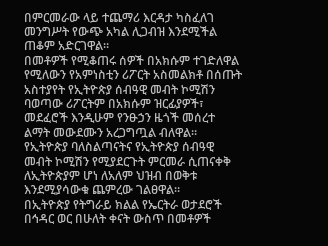በምርመራው ላይ ተጨማሪ እርዳታ ካስፈለገ መንግሥት የውጭ አካል ሊጋብዝ እንደሚችል ጠቆም አድርገዋል።
በመቶዎች የሚቆጠሩ ሰዎች በአክሱም ተገድለዋል የሚለውን የአምነስቲን ሪፖርት አስመልክቶ በሰጡት አስተያየት የኢትዮጵያ ሰብዓዊ መብት ኮሚሽን ባወጣው ሪፖርትም በአክሱም ዝርፊያዎች፣ መደፈሮች እንዲሁም የንፁኃን ዜጎች መሰረተ ልማት መውደሙን አረጋግጧል ብለዋል።
የኢትዮጵያ ባለስልጣናትና የኢትዮጵያ ሰብዓዊ መብት ኮሚሽን የሚያደርጉት ምርመራ ሲጠናቀቅ ለኢትዮጵያም ሆነ ለአለም ህዝብ በወቅቱ እንደሚያሳውቁ ጨምረው ገልፀዋል።
በኢትዮጵያ የትግራይ ክልል የኤርትራ ወታደሮች በኅዳር ወር በሁለት ቀናት ውስጥ በመቶዎች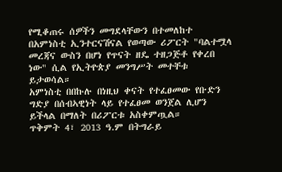የሚቆጠሩ ሰዎችን መግደላቸውን በተመለከተ በአምነስቲ ኢንተርናሽናል የወጣው ሪፖርት "ባልተሟላ መረጃና ውስን በሆነ የጥናት ዘዴ ተዘጋጅቶ የቀረበ ነው" ሲል የኢትዮጵያ መንግሥት መተቸቱ ይታወሳል።
አምነስቲ በበኩሉ በነዚህ ቀናት የተፈፀመው የቡድን ግድያ በሰብኣዊነት ላይ የተፈፀመ ወንጀል ሊሆን ይችላል በማለት በሪፖርቱ አስቀምጧል።
ጥቅምት 4፣ 2013 ዓ.ም በትግራይ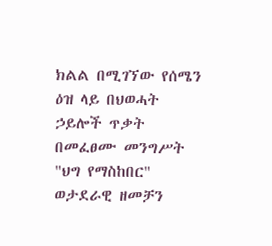ክልል በሚገኘው የሰሜን ዕዝ ላይ በህወሓት ኃይሎች ጥቃት በመፈፀሙ መንግሥት "ህግ የማስከበር" ወታደራዊ ዘመቻን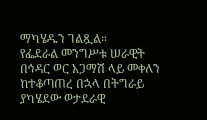ማካሄዱን ገልጿል።
የፌደራል መንግሥቱ ሠራዊት በኅዳር ወር አጋማሽ ላይ መቀለን ከተቆጣጠረ በኋላ በትግራይ ያካሄደው ወታደራዊ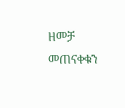ዘመቻ መጠናቀቁን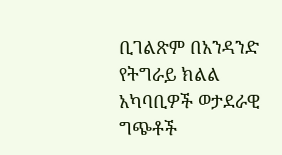ቢገልጽም በአንዳንድ የትግራይ ክልል አካባቢዎች ወታደራዊ ግጭቶች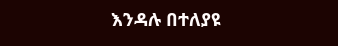እንዳሉ በተለያዩ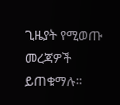ጊዜያት የሚወጡ መረጃዎች ይጠቁማሉ።